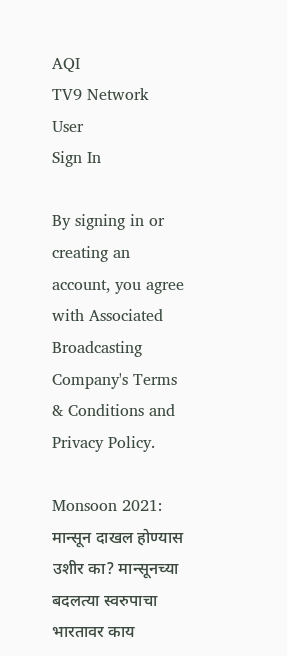AQI
TV9 Network
User
Sign In

By signing in or creating an account, you agree with Associated Broadcasting Company's Terms & Conditions and Privacy Policy.

Monsoon 2021: मान्सून दाखल होण्यास उशीर का? मान्सूनच्या बदलत्या स्वरुपाचा भारतावर काय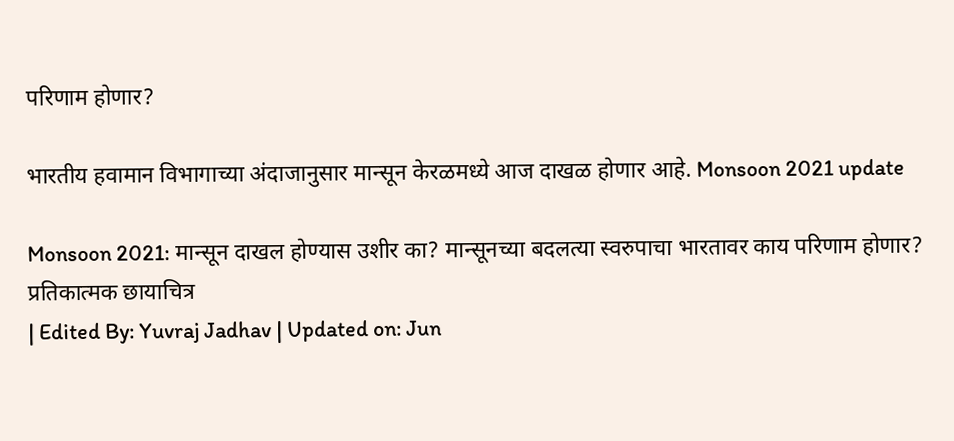परिणाम होणार?

भारतीय हवामान विभागाच्या अंदाजानुसार मान्सून केरळमध्ये आज दाखळ होणार आहे. Monsoon 2021 update

Monsoon 2021: मान्सून दाखल होण्यास उशीर का? मान्सूनच्या बदलत्या स्वरुपाचा भारतावर काय परिणाम होणार?
प्रतिकात्मक छायाचित्र
| Edited By: Yuvraj Jadhav | Updated on: Jun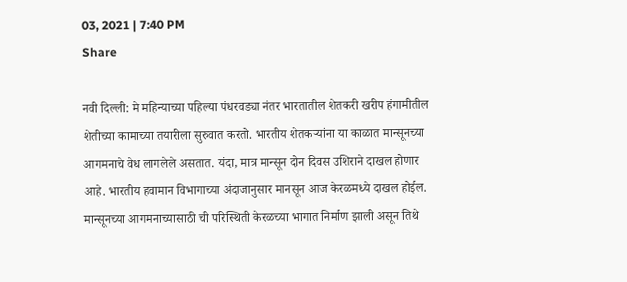03, 2021 | 7:40 PM
Share

नवी दिल्ली: मे महिन्याच्या पहिल्या पंधरवड्या नंतर भारतातील शेतकरी खरीप हंगामीतील शेतीच्या कामाच्या तयारीला सुरुवात करतो. भारतीय शेतकऱ्यांना या काळात मान्सूनच्या आगमनाचे वेध लागलेले असतात. यंदा, मात्र मान्सून दोन दिवस उशिराने दाखल होणार आहे. भारतीय हवामान विभागाच्या अंदाजानुसार मानसून आज केरळमध्ये दाखल होईल. मान्सूनच्या आगमनाच्यासाठी ची परिस्थिती केरळच्या भागात निर्माण झाली असून तिथे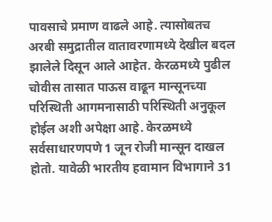पावसाचे प्रमाण वाढले आहे. त्यासोबतच अरबी समुद्रातील वातावरणामध्ये देखील बदल झालेले दिसून आले आहेत. केरळमध्ये पुढील चोवीस तासात पाऊस वाढून मान्सूनच्या परिस्थिती आगमनासाठी परिस्थिती अनुकूल होईल अशी अपेक्षा आहे. केरळमध्ये सर्वसाधारणपणे 1 जून रोजी मान्सून दाखल होतो. यावेळी भारतीय हवामान विभागाने 31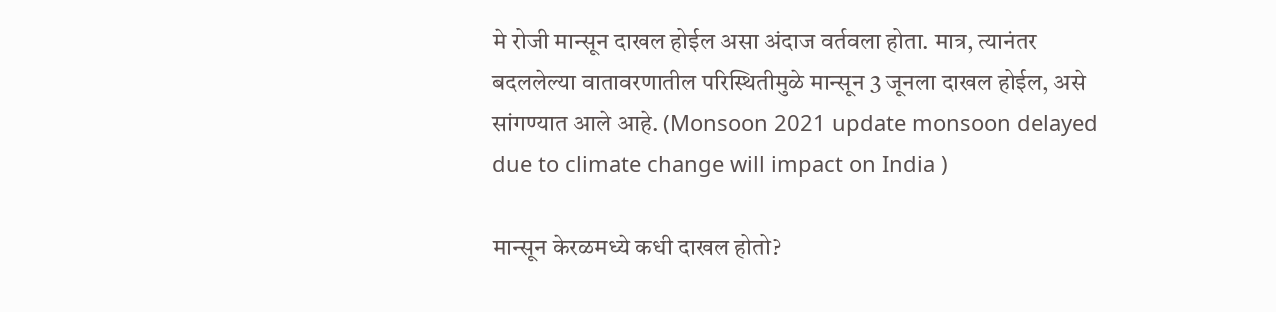मे रोजी मान्सून दाखल होईल असा अंदाज वर्तवला होता. मात्र, त्यानंतर बदललेल्या वातावरणातील परिस्थितीमुळे मान्सून 3 जूनला दाखल होईल, असे सांगण्यात आले आहे. (Monsoon 2021 update monsoon delayed due to climate change will impact on India )

मान्सून केरळमध्ये कधी दाखल होतो?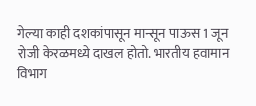गेल्या काही दशकांपासून मान्सून पाऊस 1 जून रोजी केरळमध्ये दाखल होतो. भारतीय हवामान विभाग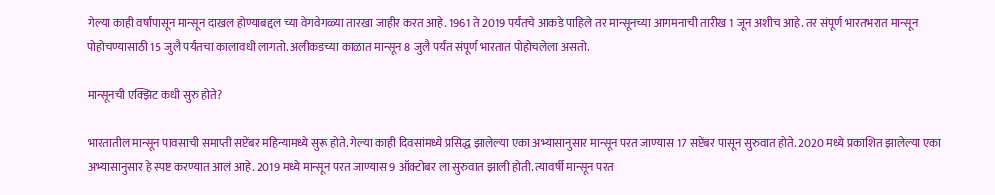गेल्या काही वर्षांपासून मान्सून दाखल होण्याबद्दल च्या वेगवेगळ्या तारखा जाहीर करत आहे. 1961 ते 2019 पर्यंतचे आकडे पाहिले तर मान्सूनच्या आगमनाची तारीख 1 जून अशीच आहे. तर संपूर्ण भारतभरात मान्सून पोहोचण्यासाठी 15 जुलै पर्यंतचा कालावधी लागतो. अलीकडच्या काळात मान्सून 8 जुलै पर्यंत संपूर्ण भारतात पोहोचलेला असतो.

मान्सूनची एक्झिट कधी सुरु होते?

भारतातील मान्सून पावसाची समाप्ती सप्टेंबर महिन्यामध्ये सुरू होते. गेल्या काही दिवसांमध्ये प्रसिद्ध झालेल्या एका अभ्यासानुसार मान्सून परत जाण्यास 17 सप्टेंबर पासून सुरुवात होते. 2020 मध्ये प्रकाशित झालेल्या एका अभ्यासानुसार हे स्पष्ट करण्यात आलं आहे. 2019 मध्ये मान्सून परत जाण्यास 9 ऑक्टोबर ला सुरुवात झाली होती. त्यावर्षी मान्सून परत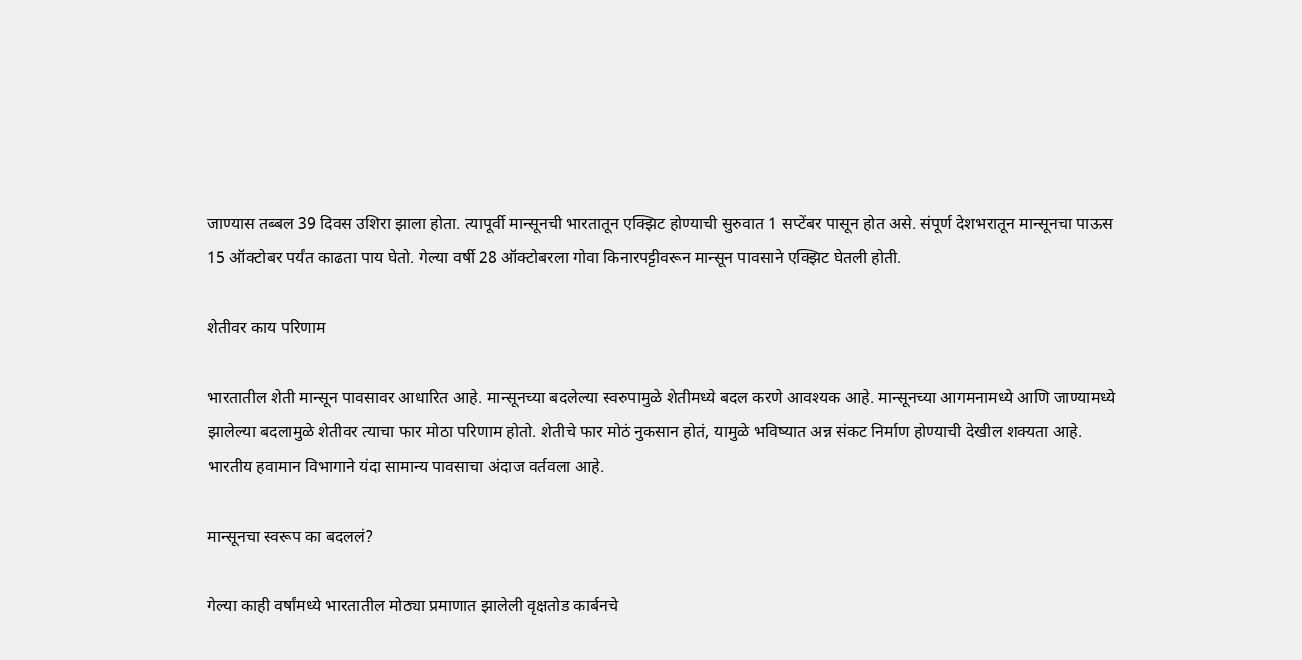जाण्यास तब्बल 39 दिवस उशिरा झाला होता. त्यापूर्वी मान्सूनची भारतातून एक्झिट होण्याची सुरुवात 1 सप्टेंबर पासून होत असे. संपूर्ण देशभरातून मान्सूनचा पाऊस 15 ऑक्टोबर पर्यंत काढता पाय घेतो. गेल्या वर्षी 28 ऑक्टोबरला गोवा किनारपट्टीवरून मान्सून पावसाने एक्झिट घेतली होती.

शेतीवर काय परिणाम

भारतातील शेती मान्सून पावसावर आधारित आहे. मान्सूनच्या बदलेल्या स्वरुपामुळे शेतीमध्ये बदल करणे आवश्यक आहे. मान्सूनच्या आगमनामध्ये आणि जाण्यामध्ये झालेल्या बदलामुळे शेतीवर त्याचा फार मोठा परिणाम होतो. शेतीचे फार मोठं नुकसान होतं, यामुळे भविष्यात अन्न संकट निर्माण होण्याची देखील शक्यता आहे. भारतीय हवामान विभागाने यंदा सामान्य पावसाचा अंदाज वर्तवला आहे.

मान्सूनचा स्वरूप का बदललं?

गेल्या काही वर्षांमध्ये भारतातील मोठ्या प्रमाणात झालेली वृक्षतोड कार्बनचे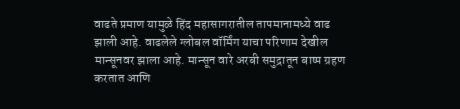वाढते प्रमाण यामुळे हिंद महासागरातील तापमानामध्ये वाढ झाली आहे. वाढलेले ग्लोबल वॉर्मिंग याचा परिणाम देखील मान्सूनवर झाला आहे. मान्सून वारे अरबी समुद्रातून बाष्प ग्रहण करतात आणि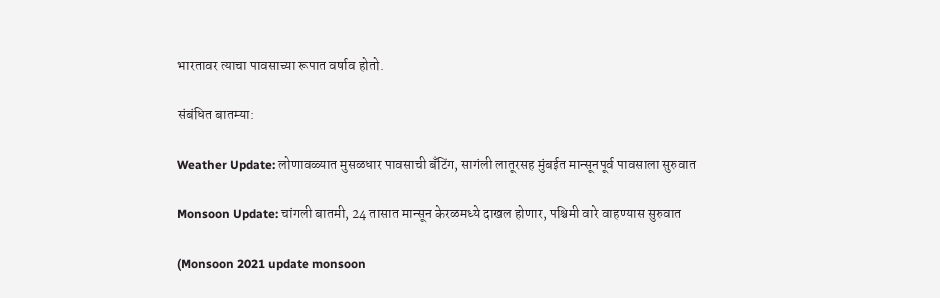भारतावर त्याचा पावसाच्या रूपात वर्षाव होतो.

संबंधित बातम्या:

Weather Update: लोणावळ्यात मुसळधार पावसाची बँटिंग, सागंली लातूरसह मुंबईत मान्सूनपूर्व पावसाला सुरुवात

Monsoon Update: चांगली बातमी, 24 तासात मान्सून केरळमध्ये दाखल होणार, पश्चिमी वारे वाहण्यास सुरुवात

(Monsoon 2021 update monsoon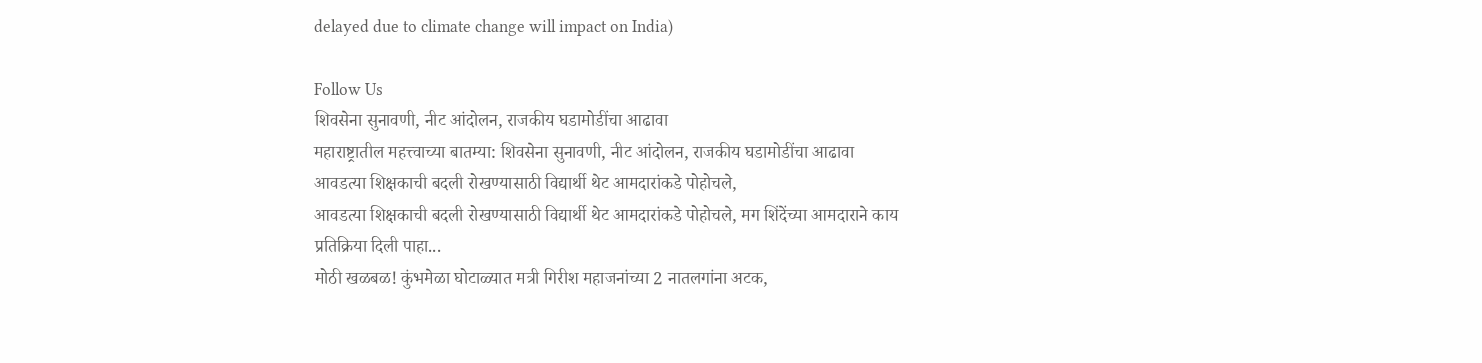delayed due to climate change will impact on India)

Follow Us
शिवसेना सुनावणी, नीट आंदोलन, राजकीय घडामोडींचा आढावा
महाराष्ट्रातील महत्त्वाच्या बातम्या: शिवसेना सुनावणी, नीट आंदोलन, राजकीय घडामोडींचा आढावा
आवडत्या शिक्षकाची बदली रोखण्यासाठी विद्यार्थी थेट आमदारांकडे पोहोचले,
आवडत्या शिक्षकाची बदली रोखण्यासाठी विद्यार्थी थेट आमदारांकडे पोहोचले, मग शिंदेंच्या आमदाराने काय प्रतिक्रिया दिली पाहा...
मोठी खळबळ! कुंभमेळा घोटाळ्यात मत्री गिरीश महाजनांच्या 2 नातलगांना अटक,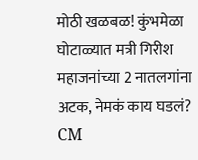मोठी खळबळ! कुंभमेळा घोटाळ्यात मत्री गिरीश महाजनांच्या 2 नातलगांना अटक, नेमकं काय घडलं?
CM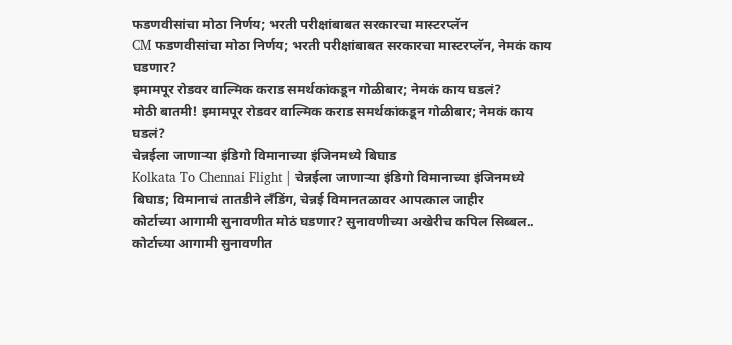फडणवीसांचा मोठा निर्णय; भरती परीक्षांबाबत सरकारचा मास्टरप्लॅन
CM फडणवीसांचा मोठा निर्णय; भरती परीक्षांबाबत सरकारचा मास्टरप्लॅन, नेमकं काय घडणार?
इमामपूर रोडवर वाल्मिक कराड समर्थकांकडून गोळीबार; नेमकं काय घडलं?
मोठी बातमी! इमामपूर रोडवर वाल्मिक कराड समर्थकांकडून गोळीबार; नेमकं काय घडलं?
चेन्नईला जाणाऱ्या इंडिगो विमानाच्या इंजिनमध्ये बिघाड
Kolkata To Chennai Flight | चेन्नईला जाणाऱ्या इंडिगो विमानाच्या इंजिनमध्ये बिघाड; विमानाचं तातडीने लँडिंग, चेन्नई विमानतळावर आपत्काल जाहीर
कोर्टाच्या आगामी सुनावणीत मोठं घडणार? सुनावणीच्या अखेरीच कपिल सिब्बल..
कोर्टाच्या आगामी सुनावणीत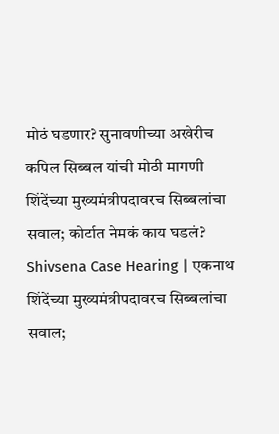मोठं घडणार? सुनावणीच्या अखेरीच कपिल सिब्बल यांची मोठी मागणी
शिंदेंच्या मुख्यमंत्रीपदावरच सिब्बलांचा सवाल; कोर्टात नेमकं काय घडलं?
Shivsena Case Hearing | एकनाथ शिंदेंच्या मुख्यमंत्रीपदावरच सिब्बलांचा सवाल;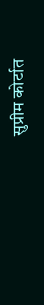सुप्रीम कोर्टात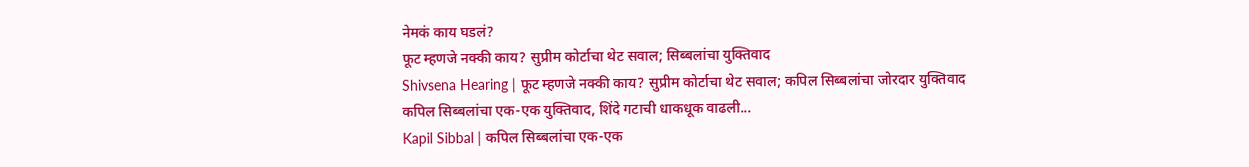नेमकं काय घडलं?
फूट म्हणजे नक्की काय? सुप्रीम कोर्टाचा थेट सवाल; सिब्बलांचा युक्तिवाद
Shivsena Hearing | फूट म्हणजे नक्की काय? सुप्रीम कोर्टाचा थेट सवाल; कपिल सिब्बलांचा जोरदार युक्तिवाद
कपिल सिब्बलांचा एक-एक युक्तिवाद, शिंदे गटाची धाकधूक वाढली...
Kapil Sibbal | कपिल सिब्बलांचा एक-एक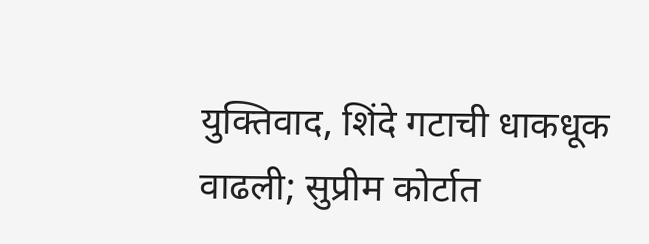युक्तिवाद, शिंदे गटाची धाकधूक वाढली; सुप्रीम कोर्टात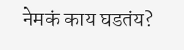नेमकं काय घडतंय?